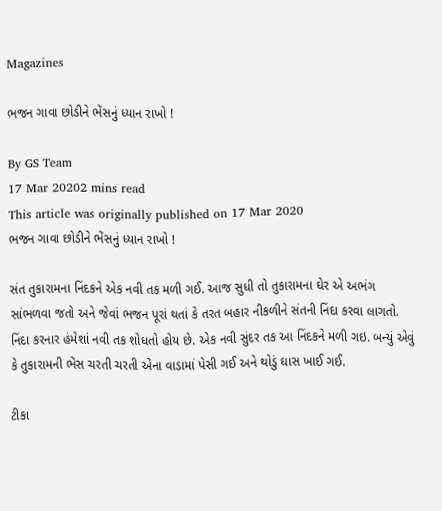Magazines

ભજન ગાવા છોડીને ભેંસનું ધ્યાન રાખો !

By GS Team
17 Mar 20202 mins read
This article was originally published on 17 Mar 2020
ભજન ગાવા છોડીને ભેંસનું ધ્યાન રાખો !

સંત તુકારામના નિંદકને એક નવી તક મળી ગઈ. આજ સુધી તો તુકારામના ઘેર એ અભંગ સાંભળવા જતો અને જેવાં ભજન પૂરાં થતાં કે તરત બહાર નીકળીને સંતની નિંદા કરવા લાગતો. નિંદા કરનાર હંમેશાં નવી તક શોધતો હોય છે. એક નવી સુંદર તક આ નિંદકને મળી ગઇ. બન્યું એવું કે તુકારામની ભેંસ ચરતી ચરતી એના વાડામાં પેસી ગઈ અને થોડું ઘાસ ખાઈ ગઈ.

ટીકા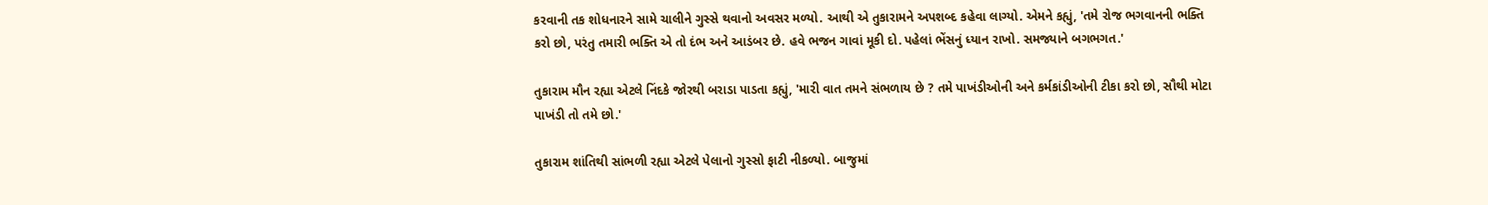કરવાની તક શોધનારને સામે ચાલીને ગુસ્સે થવાનો અવસર મળ્યો. આથી એ તુકારામને અપશબ્દ કહેવા લાગ્યો. એમને કહ્યું, 'તમે રોજ ભગવાનની ભક્તિ કરો છો, પરંતુ તમારી ભક્તિ એ તો દંભ અને આડંબર છે. હવે ભજન ગાવાં મૂકી દો. પહેલાં ભેંસનું ધ્યાન રાખો. સમજ્યાને બગભગત.'

તુકારામ મૌન રહ્યા એટલે નિંદકે જોરથી બરાડા પાડતા કહ્યું, 'મારી વાત તમને સંભળાય છે ? તમે પાખંડીઓની અને કર્મકાંડીઓની ટીકા કરો છો, સૌથી મોટા પાખંડી તો તમે છો.'

તુકારામ શાંતિથી સાંભળી રહ્યા એટલે પેલાનો ગુસ્સો ફાટી નીકળ્યો. બાજુમાં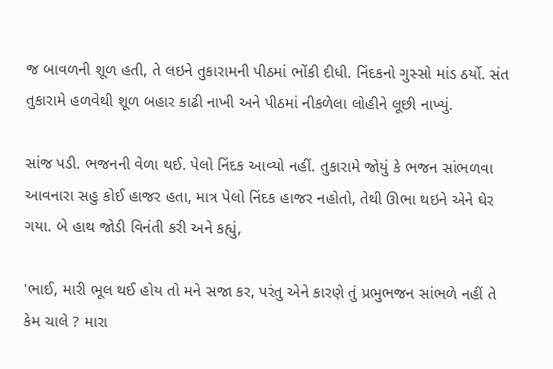જ બાવળની શૂળ હતી, તે લઇને તુકારામની પીઠમાં ભોંકી દીધી. નિંદકનો ગુસ્સો માંડ ઠર્યો. સંત તુકારામે હળવેથી શૂળ બહાર કાઢી નાખી અને પીઠમાં નીકળેલા લોહીને લૂછી નાખ્યું.

સાંજ પડી. ભજનની વેળા થઈ. પેલો નિંદક આવ્યો નહીં. તુકારામે જોયું કે ભજન સાંભળવા આવનારા સહુ કોઈ હાજર હતા, માત્ર પેલો નિંદક હાજર નહોતો, તેથી ઊભા થઇને એને ઘેર ગયા. બે હાથ જોડી વિનંતી કરી અને કહ્યું,

'ભાઈ, મારી ભૂલ થઈ હોય તો મને સજા કર, પરંતુ એને કારણે તું પ્રભુભજન સાંભળે નહીં તે કેમ ચાલે ? મારા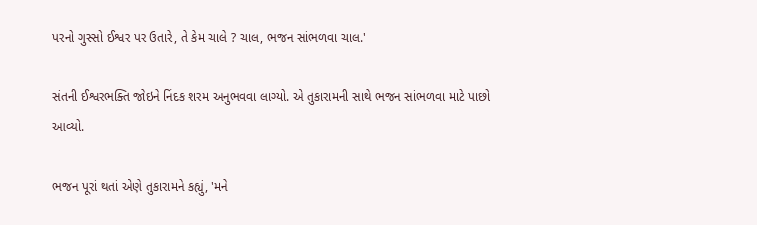પરનો ગુસ્સો ઈશ્વર પર ઉતારે, તે કેમ ચાલે ? ચાલ, ભજન સાંભળવા ચાલ.'

સંતની ઈશ્વરભક્તિ જોઇને નિંદક શરમ અનુભવવા લાગ્યો. એ તુકારામની સાથે ભજન સાંભળવા માટે પાછો આવ્યો.

ભજન પૂરાં થતાં એણે તુકારામને કહ્યું, 'મને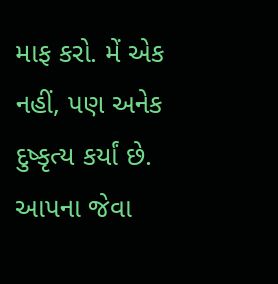માફ કરો. મેં એક નહીં, પણ અનેક દુષ્કૃત્ય કર્યાં છે. આપના જેવા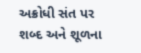અક્રોધી સંત પર શબ્દ અને શૂળના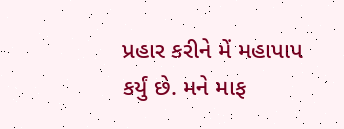પ્રહાર કરીને મેં મહાપાપ કર્યું છે. મને માફ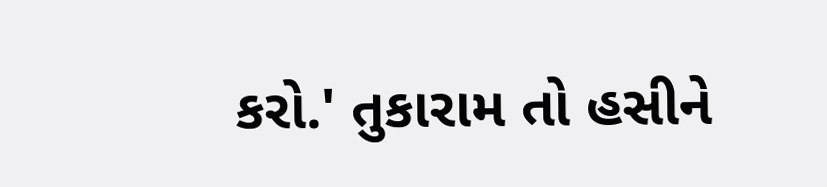કરો.' તુકારામ તો હસીને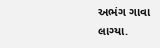અભંગ ગાવા લાગ્યા.